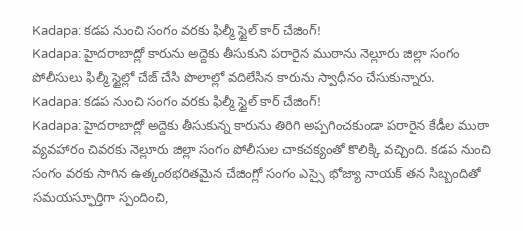Kadapa: కడప నుంచి సంగం వరకు ఫిల్మీ స్టైల్ కార్ చేజింగ్!
Kadapa: హైదరాబాద్లో కారును అద్దెకు తీసుకుని పరారైన ముఠాను నెల్లూరు జిల్లా సంగం పోలీసులు ఫిల్మీ స్టైల్లో చేజ్ చేసి పొలాల్లో వదిలేసిన కారును స్వాధీనం చేసుకున్నారు.
Kadapa: కడప నుంచి సంగం వరకు ఫిల్మీ స్టైల్ కార్ చేజింగ్!
Kadapa: హైదరాబాద్లో అద్దెకు తీసుకున్న కారును తిరిగి అప్పగించకుండా పరారైన కేడీల ముఠా వ్యవహారం చివరకు నెల్లూరు జిల్లా సంగం పోలీసుల చాకచక్యంతో కొలిక్కి వచ్చింది. కడప నుంచి సంగం వరకు సాగిన ఉత్కంఠభరితమైన చేజింగ్లో సంగం ఎస్సై భోజ్యా నాయక్ తన సిబ్బందితో సమయస్ఫూర్తిగా స్పందించి,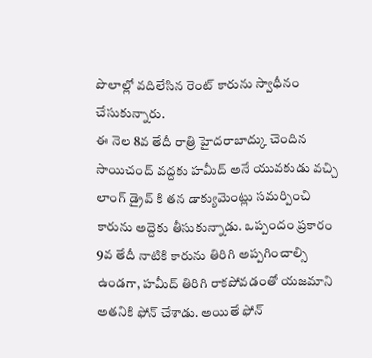పొలాల్లో వదిలేసిన రెంట్ కారును స్వాధీనం చేసుకున్నారు.
ఈ నెల 8వ తేదీ రాత్రి హైదరాబాద్కు చెందిన సాయిచంద్ వద్దకు హమీద్ అనే యువకుడు వచ్చి లాంగ్ డ్రైవ్ కి తన డాక్యుమెంట్లు సమర్పించి కారును అద్దెకు తీసుకున్నాడు. ఒప్పందం ప్రకారం 9వ తేదీ నాటికి కారును తిరిగి అప్పగించాల్సి ఉండగా, హమీద్ తిరిగి రాకపోవడంతో యజమాని అతనికి ఫోన్ చేశాడు. అయితే ఫోన్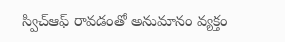స్విచ్ఆఫ్ రావడంతో అనుమానం వ్యక్తం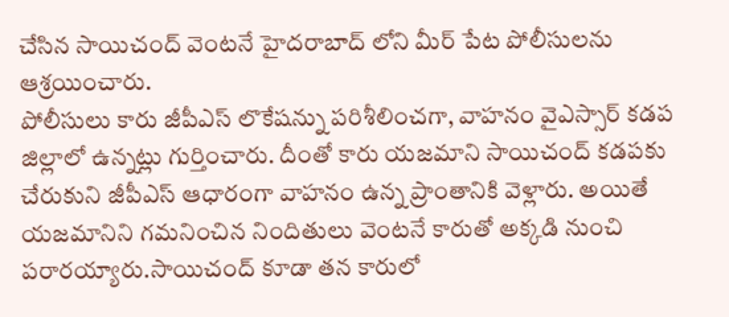చేసిన సాయిచంద్ వెంటనే హైదరాబాద్ లోని మీర్ పేట పోలీసులను ఆశ్రయించారు.
పోలీసులు కారు జీపీఎస్ లొకేషన్ను పరిశీలించగా, వాహనం వైఎస్సార్ కడప జిల్లాలో ఉన్నట్లు గుర్తించారు. దీంతో కారు యజమాని సాయిచంద్ కడపకు చేరుకుని జీపీఎస్ ఆధారంగా వాహనం ఉన్న ప్రాంతానికి వెళ్లారు. అయితే యజమానిని గమనించిన నిందితులు వెంటనే కారుతో అక్కడి నుంచి పరారయ్యారు.సాయిచంద్ కూడా తన కారులో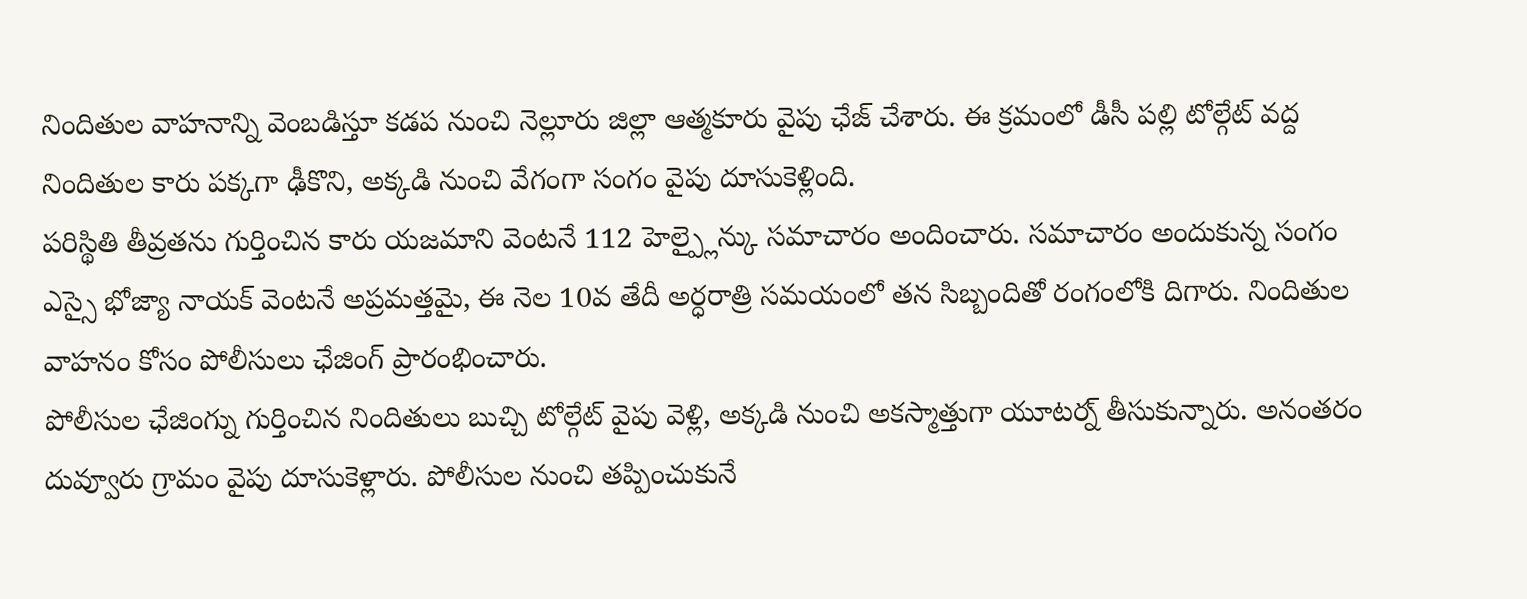నిందితుల వాహనాన్ని వెంబడిస్తూ కడప నుంచి నెల్లూరు జిల్లా ఆత్మకూరు వైపు ఛేజ్ చేశారు. ఈ క్రమంలో డీసీ పల్లి టోల్గేట్ వద్ద నిందితుల కారు పక్కగా ఢీకొని, అక్కడి నుంచి వేగంగా సంగం వైపు దూసుకెళ్లింది.
పరిస్థితి తీవ్రతను గుర్తించిన కారు యజమాని వెంటనే 112 హెల్ప్లైన్కు సమాచారం అందించారు. సమాచారం అందుకున్న సంగం ఎస్సై భోజ్యా నాయక్ వెంటనే అప్రమత్తమై, ఈ నెల 10వ తేదీ అర్ధరాత్రి సమయంలో తన సిబ్బందితో రంగంలోకి దిగారు. నిందితుల వాహనం కోసం పోలీసులు ఛేజింగ్ ప్రారంభించారు.
పోలీసుల ఛేజింగ్ను గుర్తించిన నిందితులు బుచ్చి టోల్గేట్ వైపు వెళ్లి, అక్కడి నుంచి అకస్మాత్తుగా యూటర్న్ తీసుకున్నారు. అనంతరం దువ్వూరు గ్రామం వైపు దూసుకెళ్లారు. పోలీసుల నుంచి తప్పించుకునే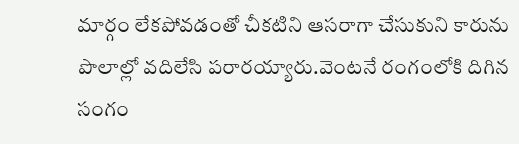మార్గం లేకపోవడంతో చీకటిని ఆసరాగా చేసుకుని కారును పొలాల్లో వదిలేసి పరారయ్యారు.వెంటనే రంగంలోకి దిగిన సంగం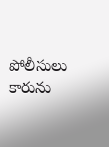పోలీసులు కారును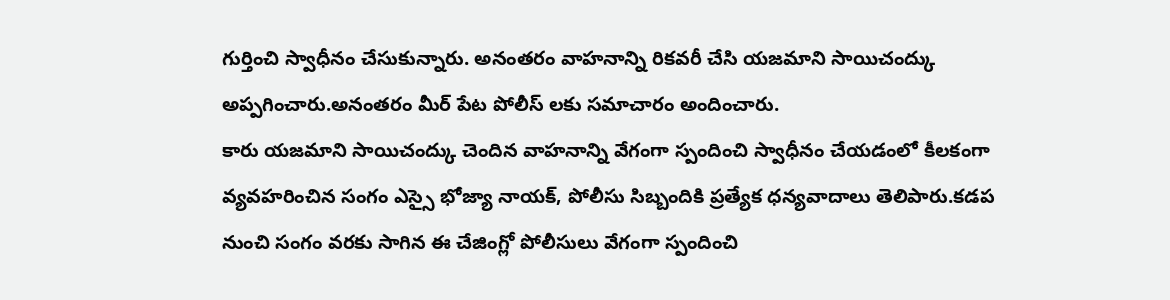గుర్తించి స్వాధీనం చేసుకున్నారు. అనంతరం వాహనాన్ని రికవరీ చేసి యజమాని సాయిచంద్కు అప్పగించారు.అనంతరం మీర్ పేట పోలీస్ లకు సమాచారం అందించారు.
కారు యజమాని సాయిచంద్కు చెందిన వాహనాన్ని వేగంగా స్పందించి స్వాధీనం చేయడంలో కీలకంగా వ్యవహరించిన సంగం ఎస్సై భోజ్యా నాయక్, పోలీసు సిబ్బందికి ప్రత్యేక ధన్యవాదాలు తెలిపారు.కడప నుంచి సంగం వరకు సాగిన ఈ చేజింగ్లో పోలీసులు వేగంగా స్పందించి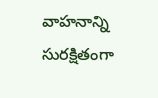వాహనాన్ని సురక్షితంగా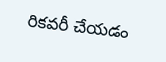రికవరీ చేయడం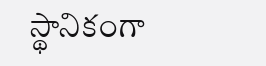స్థానికంగా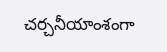చర్చనీయాంశంగా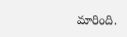మారింది.